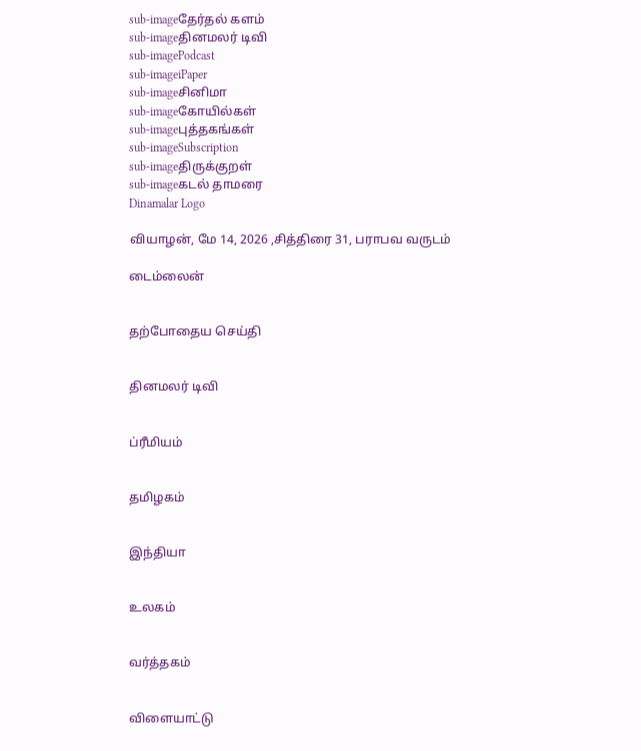sub-imageதேர்தல் களம்
sub-imageதினமலர் டிவி
sub-imagePodcast
sub-imageiPaper
sub-imageசினிமா
sub-imageகோயில்கள்
sub-imageபுத்தகங்கள்
sub-imageSubscription
sub-imageதிருக்குறள்
sub-imageகடல் தாமரை
Dinamalar Logo

வியாழன், மே 14, 2026 ,சித்திரை 31, பராபவ வருடம்

டைம்லைன்


தற்போதைய செய்தி


தினமலர் டிவி


ப்ரீமியம்


தமிழகம்


இந்தியா


உலகம்


வர்த்தகம்


விளையாட்டு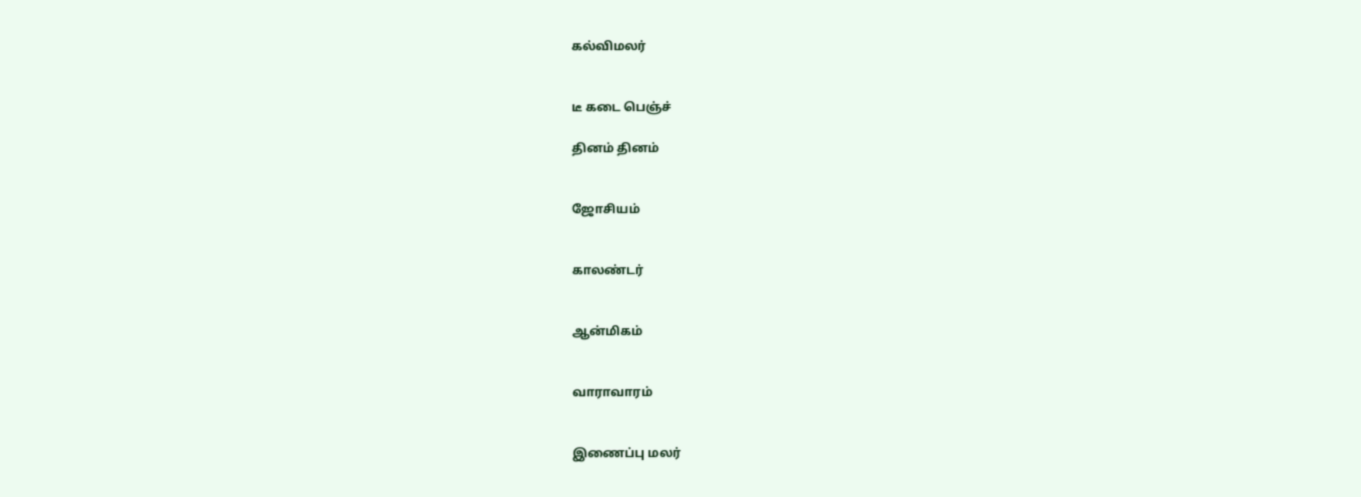கல்விமலர்


டீ கடை பெஞ்ச்

தினம் தினம்


ஜோசியம்


காலண்டர்


ஆன்மிகம்


வாராவாரம்


இணைப்பு மலர்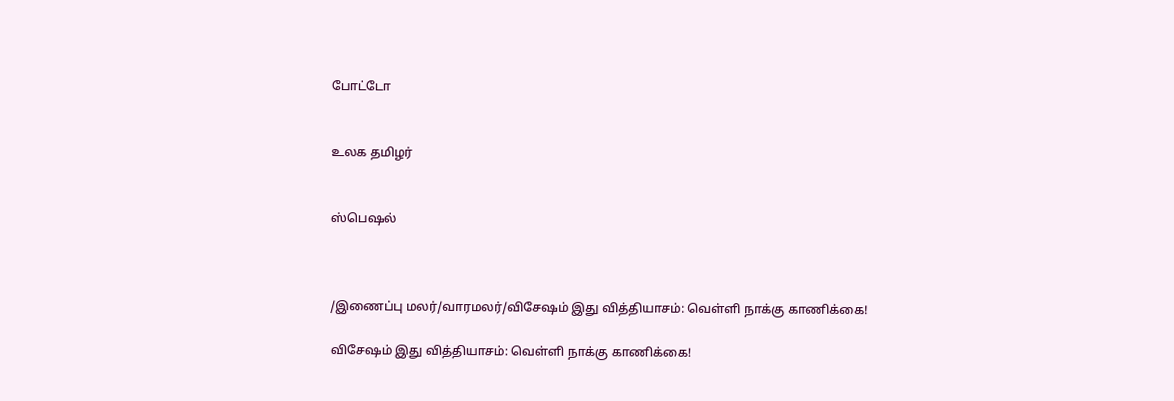போட்டோ


உலக தமிழர்


ஸ்பெஷல்



/இணைப்பு மலர்/வாரமலர்/விசேஷம் இது வித்தியாசம்: வெள்ளி நாக்கு காணிக்கை!

விசேஷம் இது வித்தியாசம்: வெள்ளி நாக்கு காணிக்கை!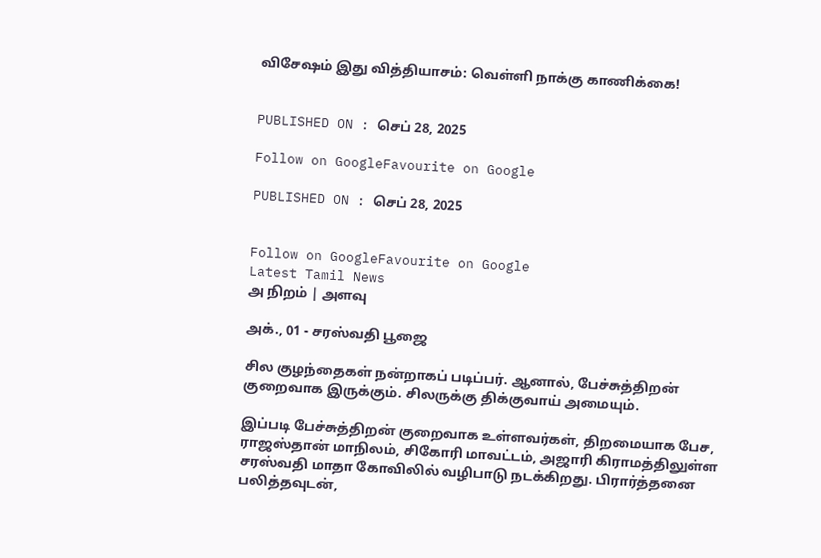விசேஷம் இது வித்தியாசம்: வெள்ளி நாக்கு காணிக்கை!


PUBLISHED ON : செப் 28, 2025

Follow on GoogleFavourite on Google

PUBLISHED ON : செப் 28, 2025


Follow on GoogleFavourite on Google
Latest Tamil News
அ நிறம் | அளவு

அக்., 01 - சரஸ்வதி பூஜை

சில குழந்தைகள் நன்றாகப் படிப்பர். ஆனால், பேச்சுத்திறன் குறைவாக இருக்கும். சிலருக்கு திக்குவாய் அமையும்.

இப்படி பேச்சுத்திறன் குறைவாக உள்ளவர்கள், திறமையாக பேச, ராஜஸ்தான் மாநிலம், சிகோரி மாவட்டம், அஜாரி கிராமத்திலுள்ள சரஸ்வதி மாதா கோவிலில் வழிபாடு நடக்கிறது. பிரார்த்தனை பலித்தவுடன்,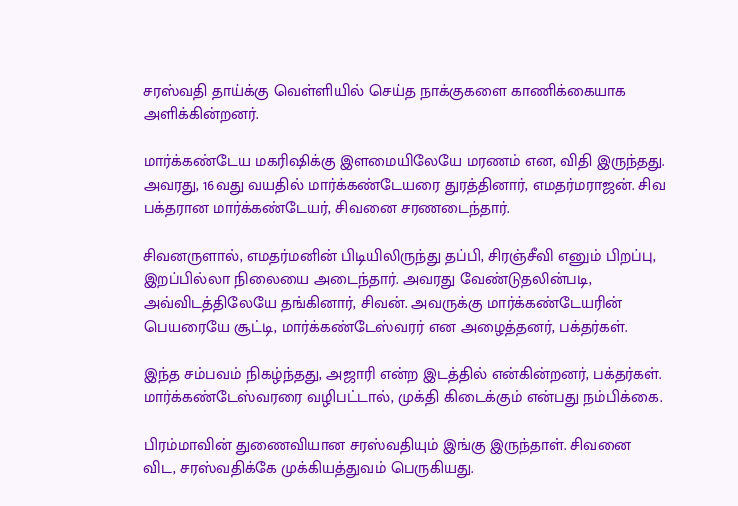சரஸ்வதி தாய்க்கு வெள்ளியில் செய்த நாக்குகளை காணிக்கையாக அளிக்கின்றனர்.

மார்க்கண்டேய மகரிஷிக்கு இளமையிலேயே மரணம் என, விதி இருந்தது. அவரது, 16வது வயதில் மார்க்கண்டேயரை துரத்தினார், எமதர்மராஜன். சிவ பக்தரான மார்க்கண்டேயர், சிவனை சரணடைந்தார்.

சிவனருளால், எமதர்மனின் பிடியிலிருந்து தப்பி, சிரஞ்சீவி எனும் பிறப்பு, இறப்பில்லா நிலையை அடைந்தார். அவரது வேண்டுதலின்படி, அவ்விடத்திலேயே தங்கினார், சிவன். அவருக்கு மார்க்கண்டேயரின் பெயரையே சூட்டி, மார்க்கண்டேஸ்வரர் என அழைத்தனர், பக்தர்கள்.

இந்த சம்பவம் நிகழ்ந்தது, அஜாரி என்ற இடத்தில் என்கின்றனர், பக்தர்கள். மார்க்கண்டேஸ்வரரை வழிபட்டால், முக்தி கிடைக்கும் என்பது நம்பிக்கை.

பிரம்மாவின் துணைவியான சரஸ்வதியும் இங்கு இருந்தாள். சிவனை விட, சரஸ்வதிக்கே முக்கியத்துவம் பெருகியது.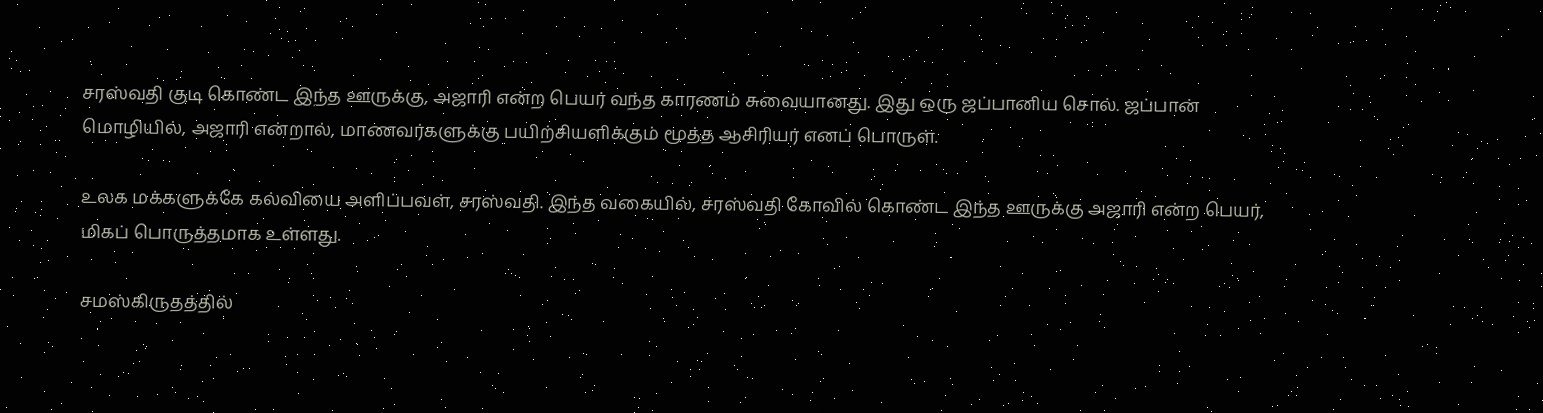சரஸ்வதி குடி கொண்ட இந்த ஊருக்கு, அஜாரி என்ற பெயர் வந்த காரணம் சுவையானது. இது ஒரு ஜப்பானிய சொல். ஜப்பான் மொழியில், அஜாரி என்றால், மாணவர்களுக்கு பயிற்சியளிக்கும் மூத்த ஆசிரியர் எனப் பொருள்.

உலக மக்களுக்கே கல்வியை அளிப்பவள், சரஸ்வதி. இந்த வகையில், சரஸ்வதி கோவில் கொண்ட இந்த ஊருக்கு அஜாரி என்ற பெயர், மிகப் பொருத்தமாக உள்ளது.

சமஸ்கிருதத்தில்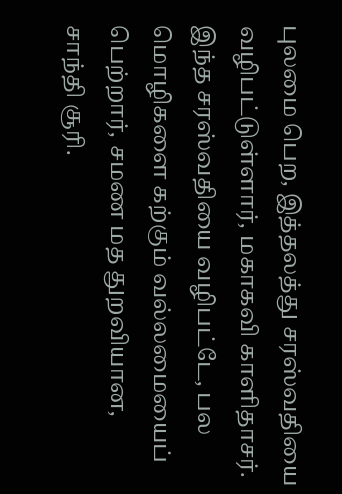புலமை பெற, இத்தலத்து சரஸ்வதியை வழிபட்டுள்ளார், மகாகவி காளிதாசர். இந்த சரஸ்வதியை வழிபட்டே, பல மொழிகளை கற்கும் வல்லமையைப் பெற்றார், சமண மத துறவியான, சாந்தி சூரி.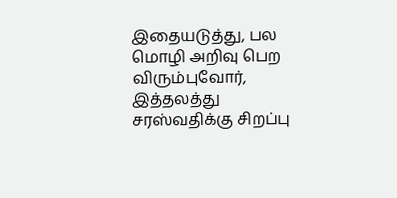இதையடுத்து, பல மொழி அறிவு பெற விரும்புவோர், இத்தலத்து சரஸ்வதிக்கு சிறப்பு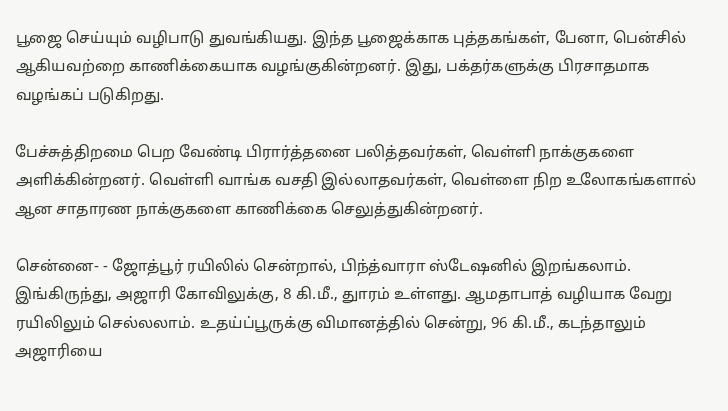பூஜை செய்யும் வழிபாடு துவங்கியது. இந்த பூஜைக்காக புத்தகங்கள், பேனா, பென்சில் ஆகியவற்றை காணிக்கையாக வழங்குகின்றனர். இது, பக்தர்களுக்கு பிரசாதமாக வழங்கப் படுகிறது.

பேச்சுத்திறமை பெற வேண்டி பிரார்த்தனை பலித்தவர்கள், வெள்ளி நாக்குகளை அளிக்கின்றனர். வெள்ளி வாங்க வசதி இல்லாதவர்கள், வெள்ளை நிற உலோகங்களால் ஆன சாதாரண நாக்குகளை காணிக்கை செலுத்துகின்றனர்.

சென்னை- - ஜோத்பூர் ரயிலில் சென்றால், பிந்த்வாரா ஸ்டேஷனில் இறங்கலாம். இங்கிருந்து, அஜாரி கோவிலுக்கு, 8 கி.மீ., துாரம் உள்ளது. ஆமதாபாத் வழியாக வேறு ரயிலிலும் செல்லலாம். உதய்ப்பூருக்கு விமானத்தில் சென்று, 96 கி.மீ., கடந்தாலும் அஜாரியை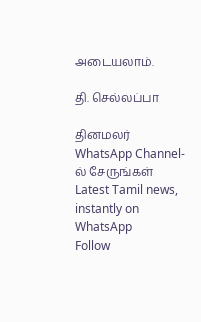அடையலாம்.

தி. செல்லப்பா

தினமலர் WhatsApp Channel-ல் சேருங்கள்
Latest Tamil news, instantly on WhatsApp
Follow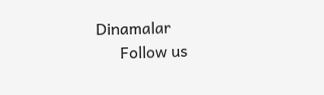Dinamalar
      Follow us